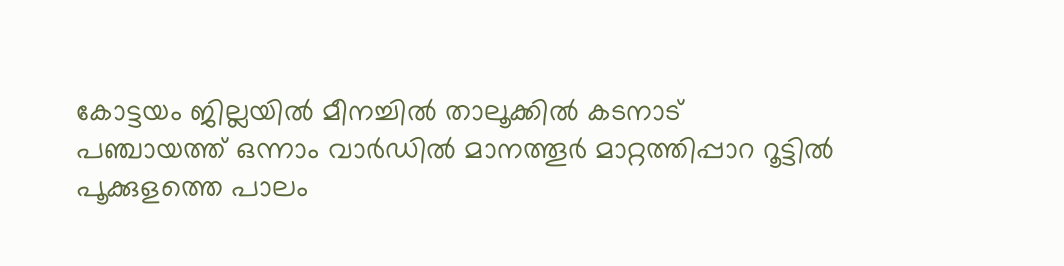കോട്ടയം ജില്ലയിൽ മീനച്ചിൽ താലൂക്കിൽ കടനാട് പഞ്ചായത്ത് ഒന്നാം വാർഡിൽ മാനത്തൂർ മാറ്റത്തിപ്പാറ റൂട്ടിൽ പൂക്കുളത്തെ പാലം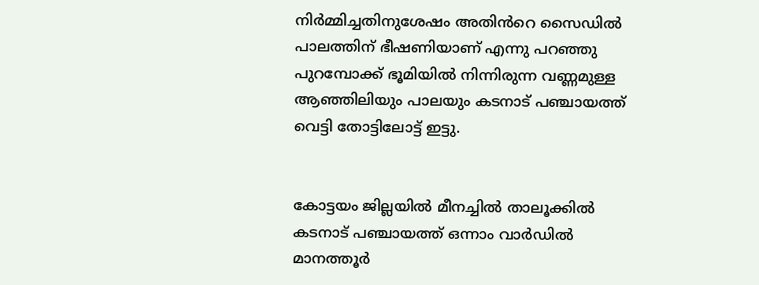നിർമ്മിച്ചതിനുശേഷം അതിൻറെ സൈഡിൽ പാലത്തിന് ഭീഷണിയാണ് എന്നു പറഞ്ഞു പുറമ്പോക്ക് ഭൂമിയിൽ നിന്നിരുന്ന വണ്ണമുള്ള ആഞ്ഞിലിയും പാലയും കടനാട് പഞ്ചായത്ത് വെട്ടി തോട്ടിലോട്ട് ഇട്ടു.


കോട്ടയം ജില്ലയിൽ മീനച്ചിൽ താലൂക്കിൽ കടനാട് പഞ്ചായത്ത് ഒന്നാം വാർഡിൽ മാനത്തൂർ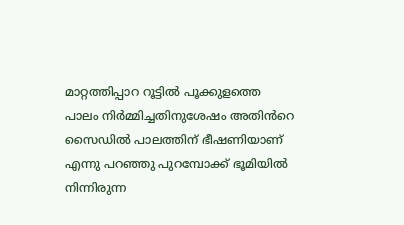മാറ്റത്തിപ്പാറ റൂട്ടിൽ പൂക്കുളത്തെ പാലം നിർമ്മിച്ചതിനുശേഷം അതിൻറെ സൈഡിൽ പാലത്തിന് ഭീഷണിയാണ് എന്നു പറഞ്ഞു പുറമ്പോക്ക് ഭൂമിയിൽ നിന്നിരുന്ന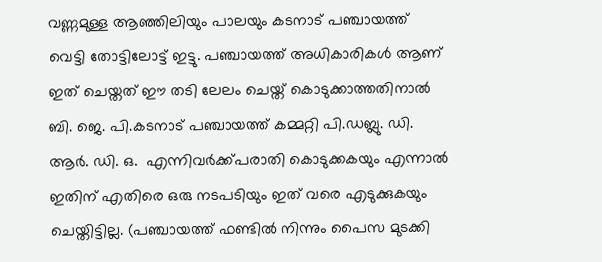വണ്ണമുള്ള ആഞ്ഞിലിയും പാലയും കടനാട് പഞ്ചായത്ത്  വെട്ടി തോട്ടിലോട്ട് ഇട്ടു. പഞ്ചായത്ത് അധികാരികൾ ആണ് ഇത് ചെയ്തത് ഈ തടി ലേലം ചെയ്ത് കൊടുക്കാത്തതിനാൽ ബി. ജെ. പി.കടനാട് പഞ്ചായത്ത് കമ്മറ്റി പി.ഡബ്ലു. ഡി. ആർ. ഡി. ഒ.  എന്നിവർക്ക്പരാതി കൊടുക്കകയും എന്നാൽ ഇതിന് എതിരെ ഒരു നടപടിയും ഇത് വരെ എടുക്കുകയും ചെയ്തിട്ടില്ല. (പഞ്ചായത്ത് ഫണ്ടിൽ നിന്നും പൈസ മുടക്കി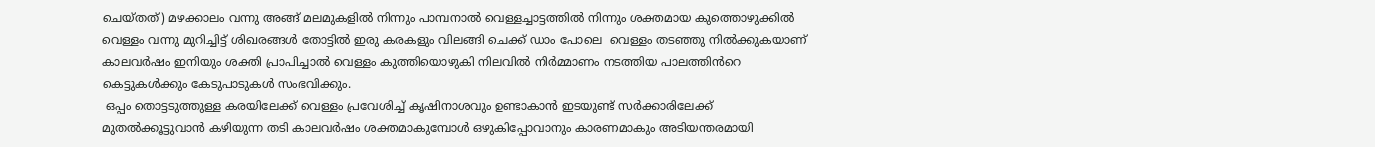ചെയ്തത്) മഴക്കാലം വന്നു അങ്ങ് മലമുകളിൽ നിന്നും പാമ്പനാൽ വെള്ളച്ചാട്ടത്തിൽ നിന്നും ശക്തമായ കുത്തൊഴുക്കിൽ വെള്ളം വന്നു മുറിച്ചിട്ട് ശിഖരങ്ങൾ തോട്ടിൽ ഇരു കരകളും വിലങ്ങി ചെക്ക് ഡാം പോലെ  വെള്ളം തടഞ്ഞു നിൽക്കുകയാണ് കാലവർഷം ഇനിയും ശക്തി പ്രാപിച്ചാൽ വെള്ളം കുത്തിയൊഴുകി നിലവിൽ നിർമ്മാണം നടത്തിയ പാലത്തിൻറെ കെട്ടുകൾക്കും കേടുപാടുകൾ സംഭവിക്കും.
 ഒപ്പം തൊട്ടടുത്തുള്ള കരയിലേക്ക് വെള്ളം പ്രവേശിച്ച് കൃഷിനാശവും ഉണ്ടാകാൻ ഇടയുണ്ട് സർക്കാരിലേക്ക് മുതൽക്കൂട്ടുവാൻ കഴിയുന്ന തടി കാലവർഷം ശക്തമാകുമ്പോൾ ഒഴുകിപ്പോവാനും കാരണമാകും അടിയന്തരമായി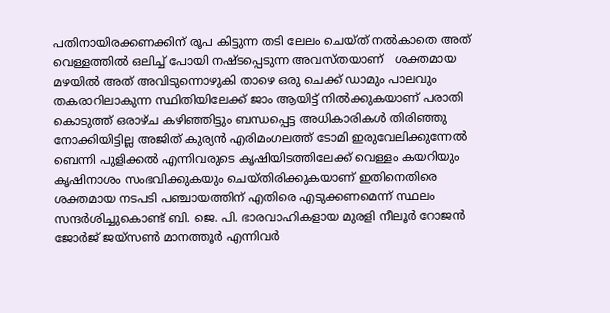പതിനായിരക്കണക്കിന് രൂപ കിട്ടുന്ന തടി ലേലം ചെയ്ത് നൽകാതെ അത് വെള്ളത്തിൽ ഒലിച്ച് പോയി നഷ്ടപ്പെടുന്ന അവസ്തയാണ്   ശക്തമായ മഴയിൽ അത് അവിടുന്നൊഴുകി താഴെ ഒരു ചെക്ക് ഡാമും പാലവും തകരാറിലാകുന്ന സ്ഥിതിയിലേക്ക് ജാം ആയിട്ട് നിൽക്കുകയാണ് പരാതി കൊടുത്ത് ഒരാഴ്ച കഴിഞ്ഞിട്ടും ബന്ധപ്പെട്ട അധികാരികൾ തിരിഞ്ഞു നോക്കിയിട്ടില്ല അജിത് കുര്യൻ എരിമംഗലത്ത് ടോമി ഇരുവേലിക്കുന്നേൽ ബെന്നി പുളിക്കൽ എന്നിവരുടെ കൃഷിയിടത്തിലേക്ക് വെള്ളം കയറിയും കൃഷിനാശം സംഭവിക്കുകയും ചെയ്തിരിക്കുകയാണ് ഇതിനെതിരെ ശക്തമായ നടപടി പഞ്ചായത്തിന് എതിരെ എടുക്കണമെന്ന് സ്ഥലം സന്ദർശിച്ചുകൊണ്ട് ബി. ജെ. പി. ഭാരവാഹികളായ മുരളി നീലൂർ റോജൻ ജോർജ് ജയ്സൺ മാനത്തൂർ എന്നിവർ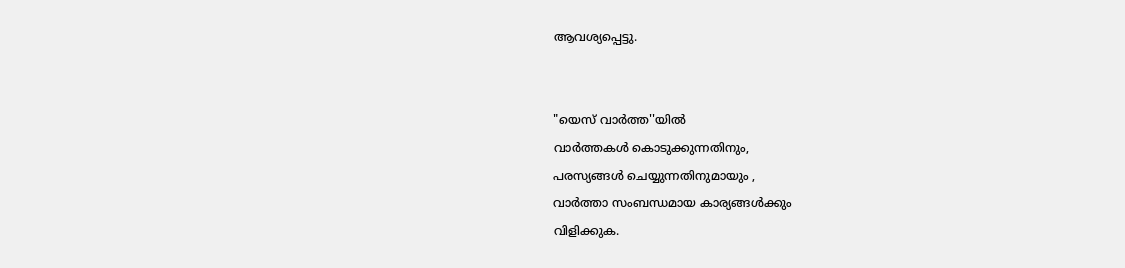ആവശ്യപ്പെട്ടു.


"യെസ് വാർത്ത''യിൽ
വാർത്തകൾ കൊടുക്കുന്നതിനും,
പരസ്യങ്ങൾ ചെയ്യുന്നതിനുമായും ,
വാർത്താ സംബന്ധമായ കാര്യങ്ങൾക്കും
വിളിക്കുക.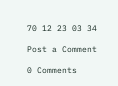70 12 23 03 34

Post a Comment

0 Comments